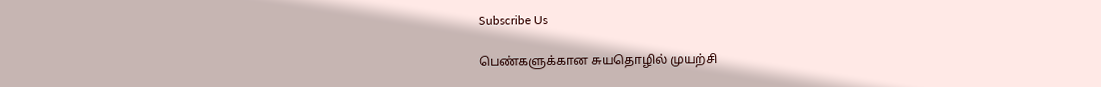Subscribe Us

பெண்களுக்கான சுயதொழில் முயற்சி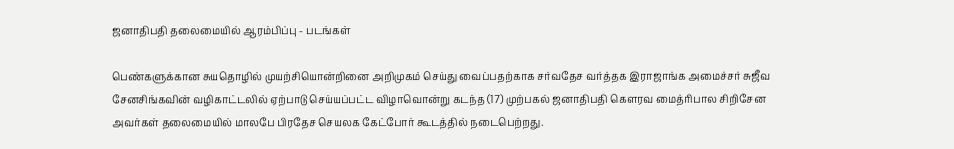ஜனாதிபதி தலைமையில் ஆரம்பிப்பு - படங்கள்

பெண்களுக்கான சுயதொழில் முயற்சியொன்றினை அறிமுகம் செய்து வைப்பதற்காக சர்வதேச வர்த்தக இராஜாங்க அமைச்சர் சுஜீவ சேனசிங்கவின் வழிகாட்டலில் ஏற்பாடு செய்யப்பட்ட விழாவொன்று கடந்த (17) முற்பகல் ஜனாதிபதி கௌரவ மைத்ரிபால சிறிசேன அவர்கள் தலைமையில் மாலபே பிரதேச செயலக கேட்போர் கூடத்தில் நடைபெற்றது.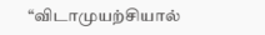“விடாமுயற்சியால்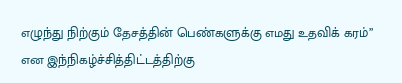எழுந்து நிற்கும் தேசத்தின் பெண்களுக்கு எமது உதவிக் கரம்” என இந்நிகழ்ச்சித்திட்டத்திற்கு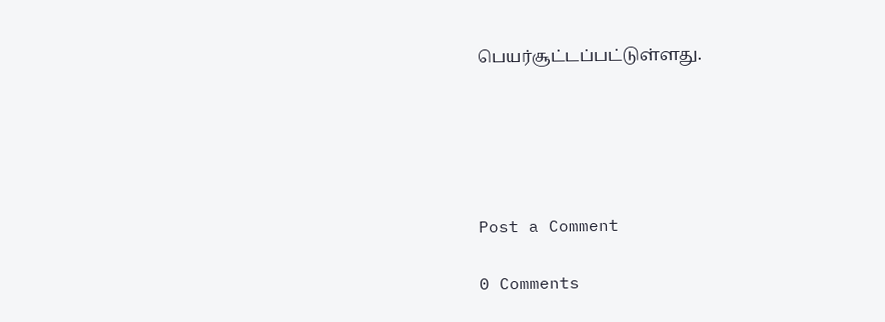பெயர்சூட்டப்பட்டுள்ளது.





Post a Comment

0 Comments